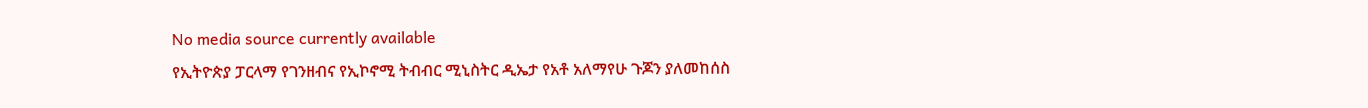No media source currently available
የኢትዮጵያ ፓርላማ የገንዘብና የኢኮኖሚ ትብብር ሚኒስትር ዲኤታ የአቶ አለማየሁ ጉጆን ያለመከሰስ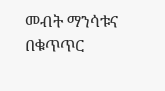መብት ማንሳቱና በቁጥጥር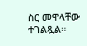ስር መዋላቸው ተገልጿል።